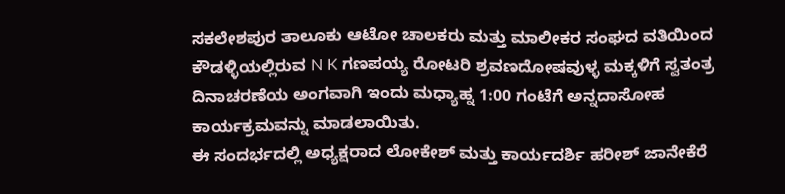ಸಕಲೇಶಪುರ ತಾಲೂಕು ಆಟೋ ಚಾಲಕರು ಮತ್ತು ಮಾಲೀಕರ ಸಂಘದ ವತಿಯಿಂದ ಕೌಡಳ್ಳಿಯಲ್ಲಿರುವ N K ಗಣಪಯ್ಯ ರೋಟರಿ ಶ್ರವಣದೋಷವುಳ್ಳ ಮಕ್ಕಳಿಗೆ ಸ್ವತಂತ್ರ ದಿನಾಚರಣೆಯ ಅಂಗವಾಗಿ ಇಂದು ಮಧ್ಯಾಹ್ನ 1:00 ಗಂಟೆಗೆ ಅನ್ನದಾಸೋಹ ಕಾರ್ಯಕ್ರಮವನ್ನು ಮಾಡಲಾಯಿತು.
ಈ ಸಂದರ್ಭದಲ್ಲಿ ಅಧ್ಯಕ್ಷರಾದ ಲೋಕೇಶ್ ಮತ್ತು ಕಾರ್ಯದರ್ಶಿ ಹರೀಶ್ ಜಾನೇಕೆರೆ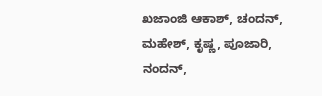ಖಜಾಂಜಿ ಆಕಾಶ್, ಚಂದನ್, ಮಹೇಶ್, ಕೃಷ್ಣ, ಪೂಜಾರಿ, ನಂದನ್,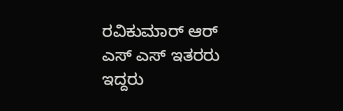ರವಿಕುಮಾರ್ ಆರ್ ಎಸ್ ಎಸ್ ಇತರರು ಇದ್ದರು